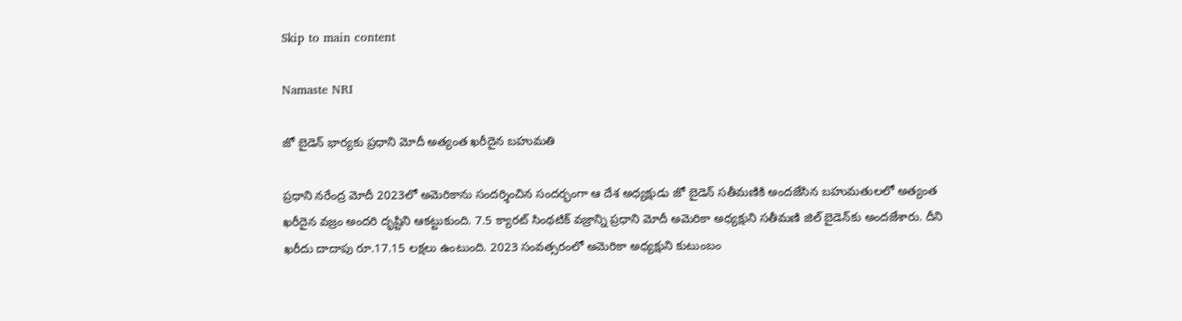Skip to main content

Namaste NRI

జో బైడెన్ భార్యకు ప్రధాని మోదీ అత్యంత ఖరీదైన బహుమతి

ప్రధాని నరేంద్ర మోదీ 2023లో అమెరికాను సందర్శించిన సందర్భంగా ఆ దేశ అధ్యక్షుడు జో బైడెన్‌ సతీమణికి అందజేసిన బహుమతులలో అత్యంత ఖరీదైన వజ్రం అందరి దృష్టిని ఆకట్టుకుంది. 7.5 క్యారట్‌ సింథటిక్‌ వజ్రాన్ని ప్రధాని మోదీ అమెరికా అధ్యక్షుని సతీమణి జిల్‌ బైడెన్‌కు అందజేశారు. దీని ఖరీదు దాదాపు రూ.17.15 లక్షలు ఉంటుంది. 2023 సంవత్సరంలో అమెరికా అధ్యక్షుని కుటుంబం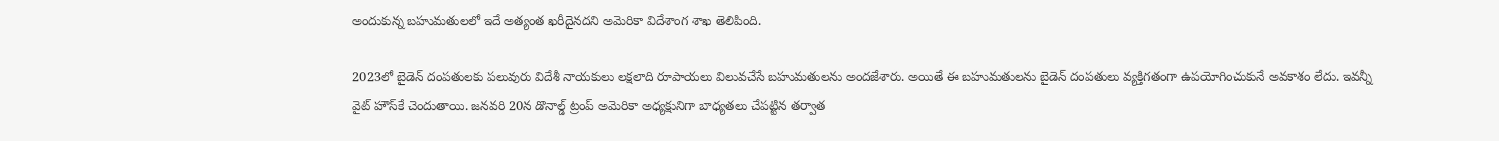అందుకున్న బహుమతులలో ఇదే అత్యంత ఖరీదైనదని అమెరికా విదేశాంగ శాఖ తెలిపింది.

2023లో బైడెన్‌ దంపతులకు పలువురు విదేశీ నాయకులు లక్షలాది రూపాయలు విలువచేసే బహుమతులను అందజేశారు. అయితే ఈ బహుమతులను బైడెన్‌ దంపతులు వ్యక్తిగతంగా ఉపయోగించుకునే అవకాశం లేదు. ఇవన్నీ వైట్‌ హౌస్‌కే చెందుతాయి. జనవరి 20న డొనాల్డ్‌ ట్రంప్‌ అమెరికా అధ్యక్షునిగా బాధ్యతలు చేపట్టిన తర్వాత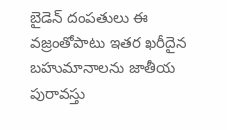బైడెన్‌ దంపతులు ఈ వజ్రంతోపాటు ఇతర ఖరీదైన బహుమానాలను జాతీయ పురావస్తు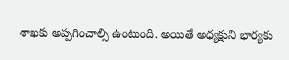శాఖకు అప్పగించాల్సి ఉంటుంది. అయితే అధ్యక్షుని భార్యకు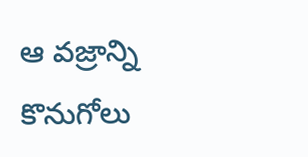ఆ వజ్రాన్ని కొనుగోలు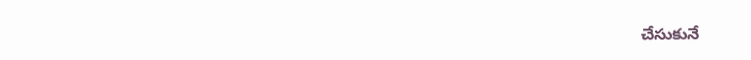చేసుకునే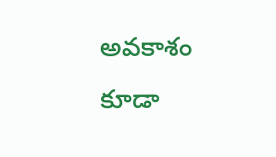అవకాశం కూడా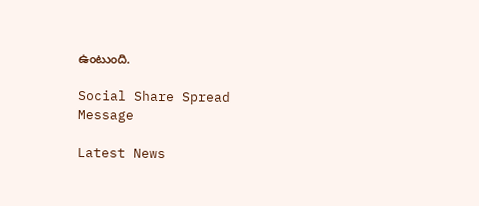ఉంటుంది.

Social Share Spread Message

Latest News